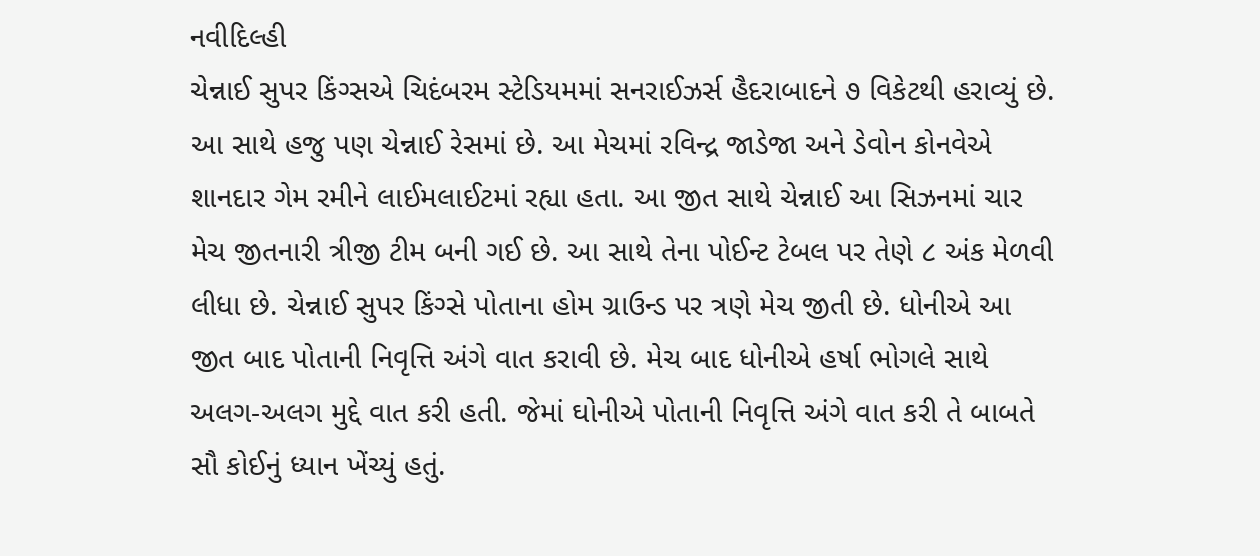નવીદિલ્હી
ચેન્નાઈ સુપર કિંગ્સએ ચિદંબરમ સ્ટેડિયમમાં સનરાઈઝર્સ હૈદરાબાદને ૭ વિકેટથી હરાવ્યું છે. આ સાથે હજુ પણ ચેન્નાઈ રેસમાં છે. આ મેચમાં રવિન્દ્ર જાડેજા અને ડેવોન કોનવેએ શાનદાર ગેમ રમીને લાઈમલાઈટમાં રહ્યા હતા. આ જીત સાથે ચેન્નાઈ આ સિઝનમાં ચાર મેચ જીતનારી ત્રીજી ટીમ બની ગઈ છે. આ સાથે તેના પોઈન્ટ ટેબલ પર તેણે ૮ અંક મેળવી લીધા છે. ચેન્નાઈ સુપર કિંગ્સે પોતાના હોમ ગ્રાઉન્ડ પર ત્રણે મેચ જીતી છે. ધોનીએ આ જીત બાદ પોતાની નિવૃત્તિ અંગે વાત કરાવી છે. મેચ બાદ ધોનીએ હર્ષા ભોગલે સાથે અલગ-અલગ મુદ્દે વાત કરી હતી. જેમાં ઘોનીએ પોતાની નિવૃત્તિ અંગે વાત કરી તે બાબતે સૌ કોઈનું ધ્યાન ખેંચ્યું હતું.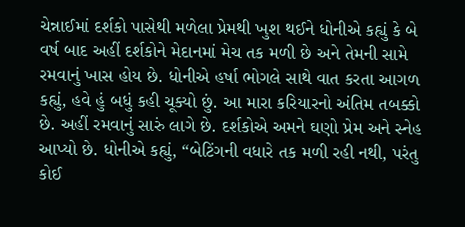ચેન્નાઈમાં દર્શકો પાસેથી મળેલા પ્રેમથી ખુશ થઈને ધોનીએ કહ્યું કે બે વર્ષ બાદ અહીં દર્શકોને મેદાનમાં મેચ તક મળી છે અને તેમની સામે રમવાનું ખાસ હોય છે. ધોનીએ હર્ષા ભોગલે સાથે વાત કરતા આગળ કહ્યું, હવે હું બધું કહી ચૂક્યો છું. આ મારા કરિયારનો અંતિમ તબક્કો છે. અહીં રમવાનું સારું લાગે છે. દર્શકોએ અમને ઘણો પ્રેમ અને સ્નેહ આપ્યો છે. ધોનીએ કહ્યું, “બેટિંગની વધારે તક મળી રહી નથી, પરંતુ કોઈ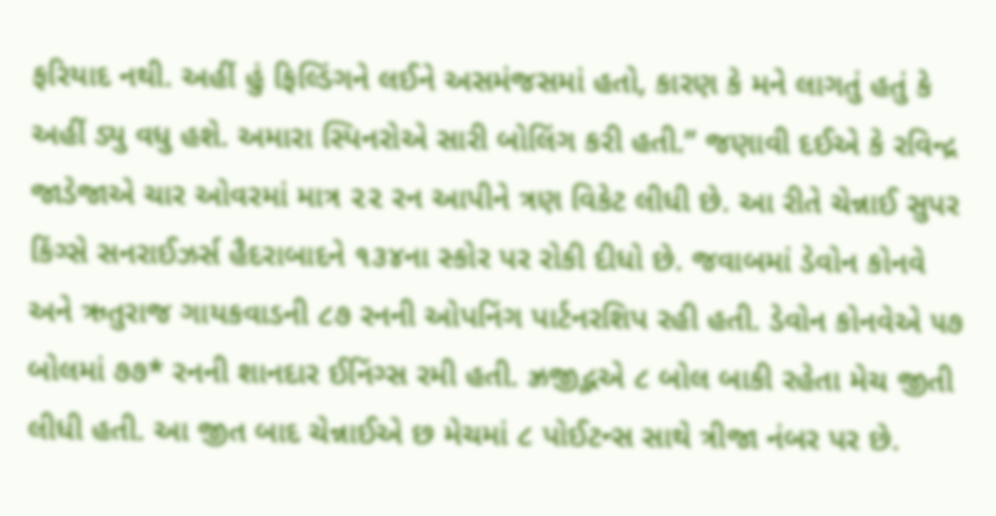ફરિયાદ નથી. અહીં હું ફિલ્ડિંગને લઈને અસમંજસમાં હતો, કારણ કે મને લાગતું હતું કે અહીં ડ્યુ વધુ હશે. અમારા સ્પિનરોએ સારી બોલિંગ કરી હતી.” જણાવી દઈએ કે રવિન્દ્ર જાડેજાએ ચાર ઓવરમાં માત્ર ૨૨ રન આપીને ત્રણ વિકેટ લીધી છે. આ રીતે ચેન્નાઈ સુપર કિંગ્સે સનરાઈઝર્સ હૈદરાબાદને ૧૩૪ના સ્કોર પર રોકી દીધો છે. જવાબમાં ડેવોન કોનવે અને ઋતુરાજ ગાયકવાડની ૮૭ રનની ઓપનિંગ પાર્ટનરશિપ રહી હતી. ડેવોન કોનવેએ ૫૭ બોલમાં ૭૭* રનની શાનદાર ઈનિંગ્સ રમી હતી. ઝ્રજીદ્ભએ ૮ બોલ બાકી રહેતા મેચ જીતી લીધી હતી. આ જીત બાદ ચેન્નાઈએ છ મેચમાં ૮ પોઈટન્સ સાથે ત્રીજા નંબર પર છે.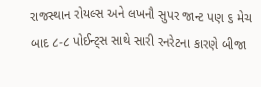રાજસ્થાન રોયલ્સ અને લખનૌ સુપર જાન્ટ પણ ૬ મેચ બાદ ૮-૮ પોઈન્ટ્સ સાથે સારી રનરેટના કારણે બીજા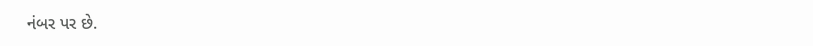નંબર પર છે.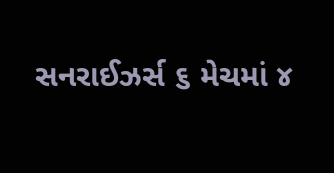સનરાઈઝર્સ ૬ મેચમાં ૪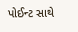પોઈન્ટ સાથે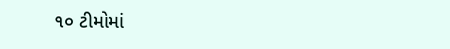૧૦ ટીમોમાં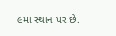૯મા સ્થાન પર છે.